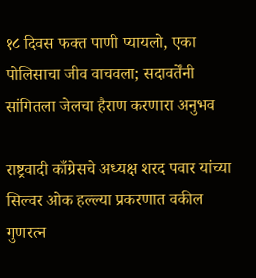१८ दिवस फक्त पाणी प्यायलो, एका पोलिसाचा जीव वाचवला; सदावर्तेंनी सांगितला जेलचा हैराण करणारा अनुभव

राष्ट्रवादी काँग्रेसचे अध्यक्ष शरद पवार यांच्या सिल्वर ओक हल्ल्या प्रकरणात वकील गुणरत्न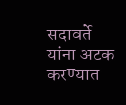सदावर्ते यांना अटक करण्यात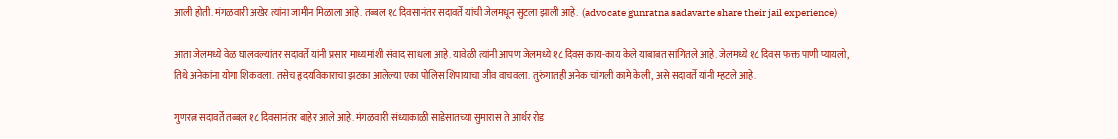आली होती. मंगळवारी अखेर त्यांना जामीन मिळाला आहे. तब्बल १८ दिवसानंतर सदावर्ते यांची जेलमधून सुटला झाली आहे.  (advocate gunratna sadavarte share their jail experience)

आता जेलमध्ये वेळ घालवल्यांतर सदावर्ते यांनी प्रसार माध्यमांशी संवाद साधला आहे. यावेळी त्यांनी आपण जेलमध्ये १८ दिवस काय-काय केले याबाबत सांगितले आहे. जेलमध्ये १८ दिवस फक्त पाणी प्यायलो, तिथे अनेकांना योगा शिकवला. तसेच हृदयविकाराचा झटका आलेल्या एका पोलिस शिपायाचा जीव वाचवला. तुरुंगातही अनेक चांगली कामे केली, असे सदावर्ते यांनी म्हटले आहे.

गुणरत्न सदावर्ते तब्बल १८ दिवसानंतर बाहेर आले आहे. मंगळवारी संध्याकाळी साडेसातच्या सुमारास ते आर्थर रोड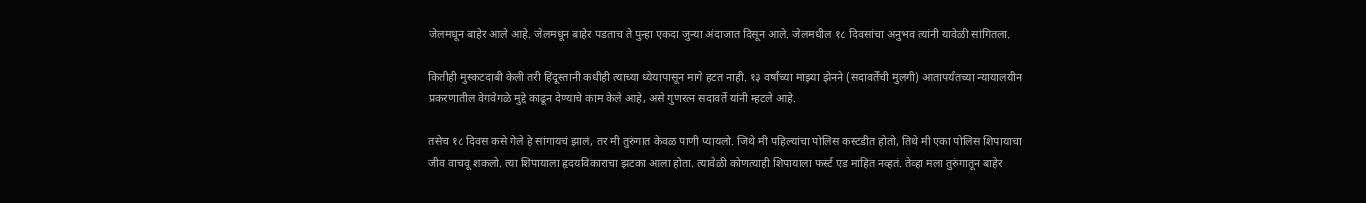जेलमधून बाहेर आले आहे. जेलमधून बाहेर पडताच ते पुन्हा एकदा जुन्या अंदाजात दिसून आले. जेलमधील १८ दिवसांचा अनुभव त्यांनी यावेळी सांगितला.

कितीही मुस्कटदाबी केली तरी हिंदूस्तानी कधीही त्याच्या ध्येयापासून मागे हटत नाही. १३ वर्षांच्या माझ्या झेनने (सदावर्तेंची मुलगी) आतापर्यंतच्या न्यायालयीन प्रकरणातील वेगवेगळे मुद्दे काढून देण्याचे काम केले आहे, असे गुणरत्न सदावर्ते यांनी म्हटले आहे.

तसेच १८ दिवस कसे गेले हे सांगायचं झालं, तर मी तुरुंगात केवळ पाणी प्यायलो. जिथे मी पहिल्यांचा पोलिस कस्टडीत होतो, तिथे मी एका पोलिस शिपायाचा जीव वाचवू शकलो. त्या शिपायाला हृदयविकाराचा झटका आला होता. त्यावेळी कोणत्याही शिपायाला फर्स्ट एड माहित नव्हतं. तेव्हा मला तुरुंगातून बाहेर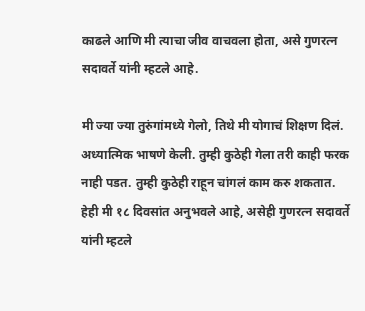काढले आणि मी त्याचा जीव वाचवला होता, असे गुणरत्न सदावर्ते यांनी म्हटले आहे.

मी ज्या ज्या तुरुंगांमध्ये गेलो, तिथे मी योगाचं शिक्षण दिलं. अध्यात्मिक भाषणे केली. तुम्ही कुठेही गेला तरी काही फरक नाही पडत. तुम्ही कुठेही राहून चांगलं काम करु शकतात. हेही मी १८ दिवसांत अनुभवले आहे, असेही गुणरत्न सदावर्ते यांनी म्हटले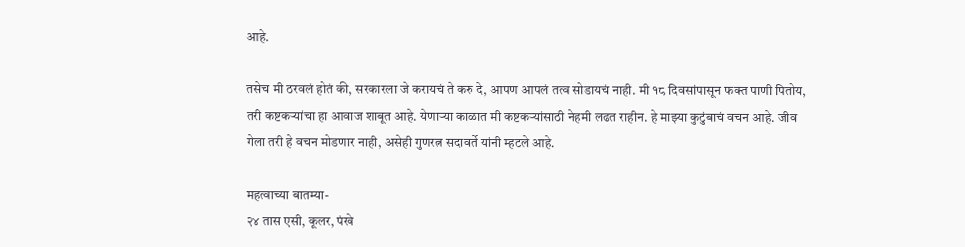आहे.

तसेच मी ठरवलं होतं की, सरकारला जे करायचं ते करु दे, आपण आपलं तत्व सोडायचं नाही. मी १८ दिवसांपासून फक्त पाणी पितोय, तरी कष्टकऱ्यांचा हा आवाज शाबूत आहे. येणाऱ्या काळात मी कष्टकऱ्यांसाठी नेहमी लढत राहीन. हे माझ्या कुटुंबाचं वचन आहे. जीव गेला तरी हे वचन मोडणार नाही, असेही गुणरत्न सदावर्ते यांनी म्हटले आहे.

महत्वाच्या बातम्या-
२४ तास एसी, कूलर, पंखे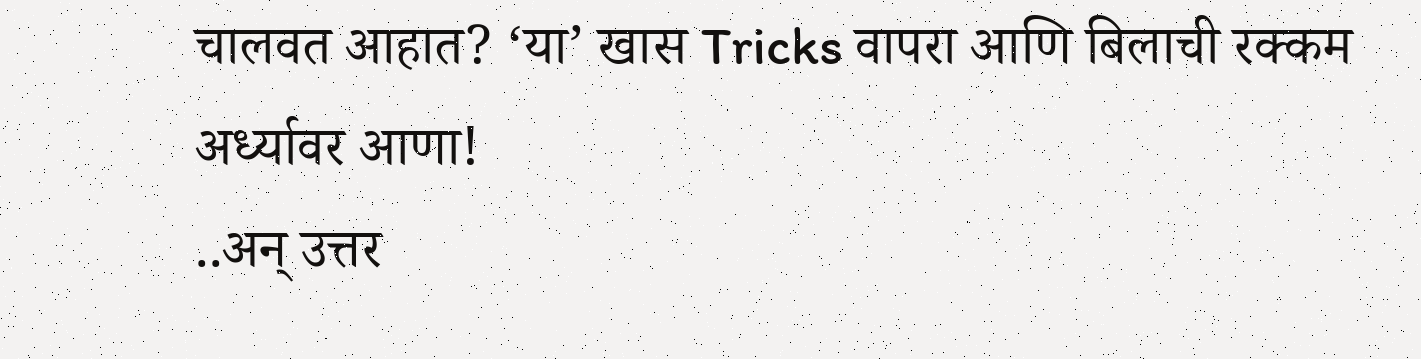चालवत आहात? ‘या’ खास Tricks वापरा आणि बिलाची रक्कम अर्ध्यावर आणा!
..अन् उत्तर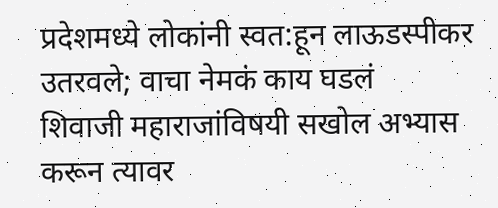प्रदेशमध्ये लोकांनी स्वत:हून लाऊडस्पीकर उतरवले; वाचा नेमकं काय घडलं
शिवाजी महाराजांविषयी सखोल अभ्यास करून त्यावर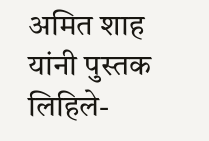अमित शाह यांनी पुस्तक लिहिले-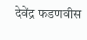देवेंद्र फडणवीस